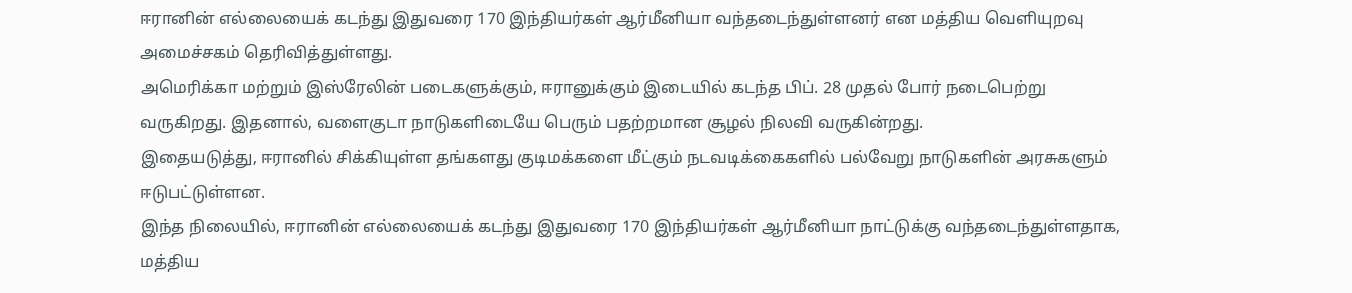ஈரானின் எல்லையைக் கடந்து இதுவரை 170 இந்தியர்கள் ஆர்மீனியா வந்தடைந்துள்ளனர் என மத்திய வெளியுறவு அமைச்சகம் தெரிவித்துள்ளது.
அமெரிக்கா மற்றும் இஸ்ரேலின் படைகளுக்கும், ஈரானுக்கும் இடையில் கடந்த பிப். 28 முதல் போர் நடைபெற்று வருகிறது. இதனால், வளைகுடா நாடுகளிடையே பெரும் பதற்றமான சூழல் நிலவி வருகின்றது.
இதையடுத்து, ஈரானில் சிக்கியுள்ள தங்களது குடிமக்களை மீட்கும் நடவடிக்கைகளில் பல்வேறு நாடுகளின் அரசுகளும் ஈடுபட்டுள்ளன.
இந்த நிலையில், ஈரானின் எல்லையைக் கடந்து இதுவரை 170 இந்தியர்கள் ஆர்மீனியா நாட்டுக்கு வந்தடைந்துள்ளதாக, மத்திய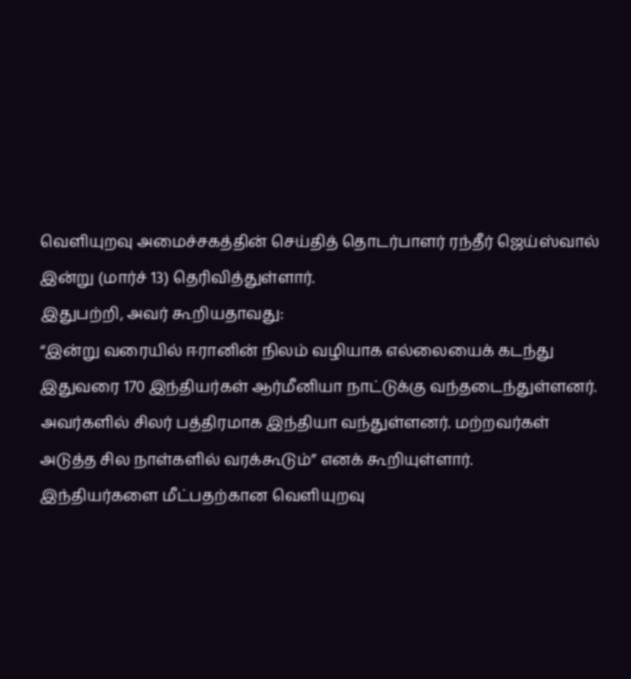வெளியுறவு அமைச்சகத்தின் செய்தித் தொடர்பாளர் ரந்தீர் ஜெய்ஸ்வால் இன்று (மார்ச் 13) தெரிவித்துள்ளார்.
இதுபற்றி, அவர் கூறியதாவது:
“இன்று வரையில் ஈரானின் நிலம் வழியாக எல்லையைக் கடந்து இதுவரை 170 இந்தியர்கள் ஆர்மீனியா நாட்டுக்கு வந்தடைந்துள்ளனர். அவர்களில் சிலர் பத்திரமாக இந்தியா வந்துள்ளனர். மற்றவர்கள் அடுத்த சில நாள்களில் வரக்கூடும்” எனக் கூறியுள்ளார்.
இந்தியர்களை மீட்பதற்கான வெளியுறவு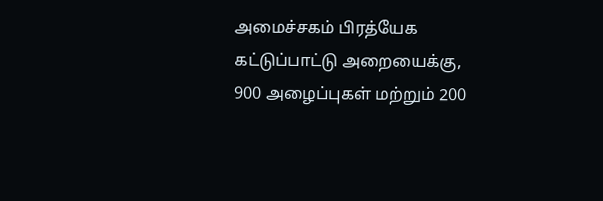அமைச்சகம் பிரத்யேக கட்டுப்பாட்டு அறையைக்கு, 900 அழைப்புகள் மற்றும் 200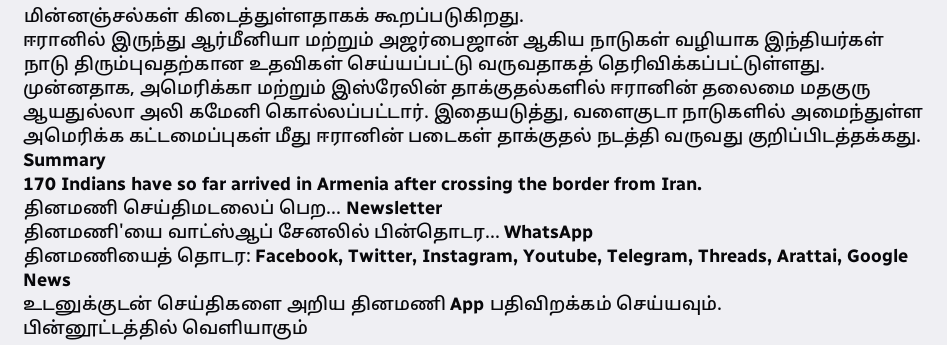மின்னஞ்சல்கள் கிடைத்துள்ளதாகக் கூறப்படுகிறது.
ஈரானில் இருந்து ஆர்மீனியா மற்றும் அஜர்பைஜான் ஆகிய நாடுகள் வழியாக இந்தியர்கள் நாடு திரும்புவதற்கான உதவிகள் செய்யப்பட்டு வருவதாகத் தெரிவிக்கப்பட்டுள்ளது.
முன்னதாக, அமெரிக்கா மற்றும் இஸ்ரேலின் தாக்குதல்களில் ஈரானின் தலைமை மதகுரு ஆயதுல்லா அலி கமேனி கொல்லப்பட்டார். இதையடுத்து, வளைகுடா நாடுகளில் அமைந்துள்ள அமெரிக்க கட்டமைப்புகள் மீது ஈரானின் படைகள் தாக்குதல் நடத்தி வருவது குறிப்பிடத்தக்கது.
Summary
170 Indians have so far arrived in Armenia after crossing the border from Iran.
தினமணி செய்திமடலைப் பெற... Newsletter
தினமணி'யை வாட்ஸ்ஆப் சேனலில் பின்தொடர... WhatsApp
தினமணியைத் தொடர: Facebook, Twitter, Instagram, Youtube, Telegram, Threads, Arattai, Google News
உடனுக்குடன் செய்திகளை அறிய தினமணி App பதிவிறக்கம் செய்யவும்.
பின்னூட்டத்தில் வெளியாகும்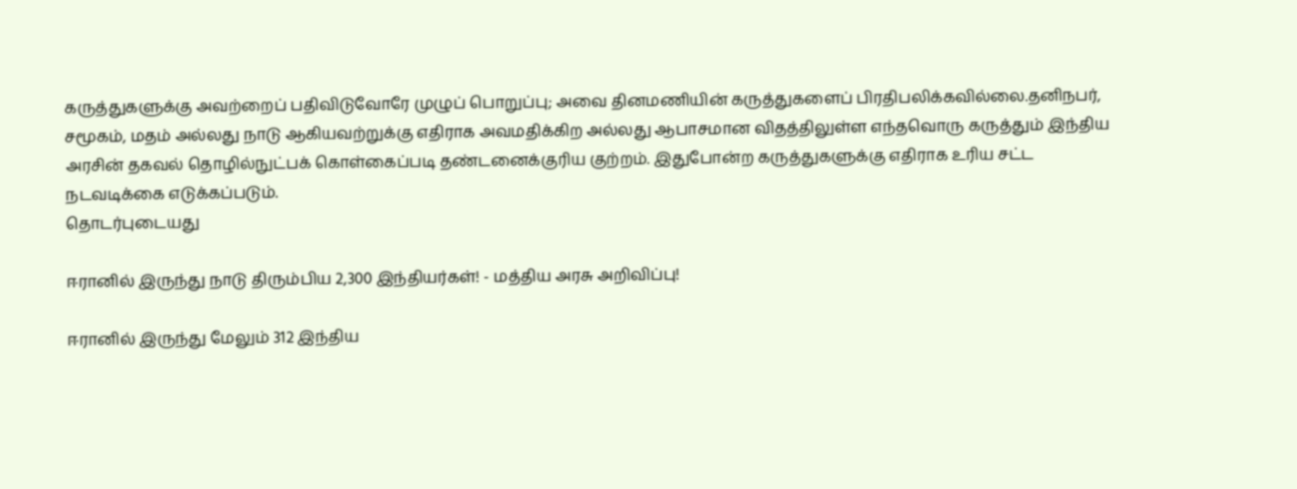கருத்துகளுக்கு அவற்றைப் பதிவிடுவோரே முழுப் பொறுப்பு; அவை தினமணியின் கருத்துகளைப் பிரதிபலிக்கவில்லை.தனிநபர், சமூகம், மதம் அல்லது நாடு ஆகியவற்றுக்கு எதிராக அவமதிக்கிற அல்லது ஆபாசமான விதத்திலுள்ள எந்தவொரு கருத்தும் இந்திய அரசின் தகவல் தொழில்நுட்பக் கொள்கைப்படி தண்டனைக்குரிய குற்றம். இதுபோன்ற கருத்துகளுக்கு எதிராக உரிய சட்ட நடவடிக்கை எடுக்கப்படும்.
தொடர்புடையது

ஈரானில் இருந்து நாடு திரும்பிய 2,300 இந்தியர்கள்! - மத்திய அரசு அறிவிப்பு!

ஈரானில் இருந்து மேலும் 312 இந்திய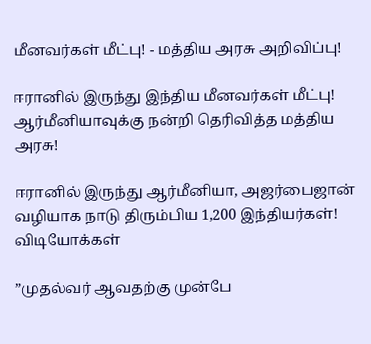மீனவர்கள் மீட்பு! - மத்திய அரசு அறிவிப்பு!

ஈரானில் இருந்து இந்திய மீனவர்கள் மீட்பு! ஆர்மீனியாவுக்கு நன்றி தெரிவித்த மத்திய அரசு!

ஈரானில் இருந்து ஆர்மீனியா, அஜர்பைஜான் வழியாக நாடு திரும்பிய 1,200 இந்தியர்கள்!
விடியோக்கள்

”முதல்வர் ஆவதற்கு முன்பே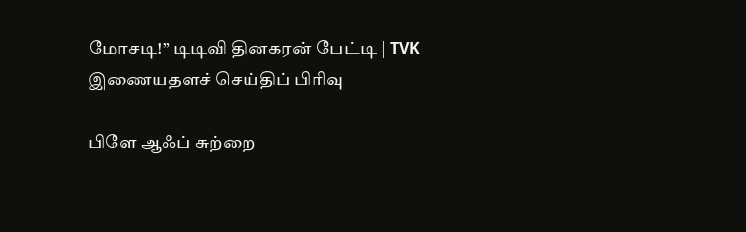மோசடி!” டிடிவி தினகரன் பேட்டி | TVK
இணையதளச் செய்திப் பிரிவு

பிளே ஆஃப் சுற்றை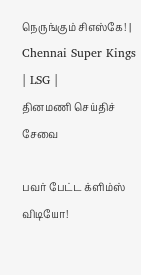நெருங்கும் சிஎஸ்கே! | Chennai Super Kings | LSG |
தினமணி செய்திச் சேவை

பவர் பேட்ட க்ளிம்ஸ் விடியோ!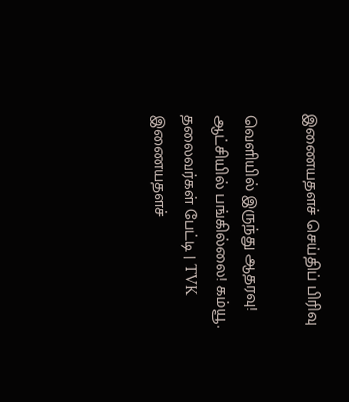இணையதளச் செய்திப் பிரிவு

வெளியில் இருந்து ஆதரவு! ஆட்சியில் பங்கில்லை! கம்யூ. தலைவர்கள் பேட்டி | TVK
இணையதளச்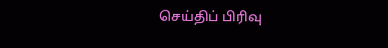செய்திப் பிரிவு